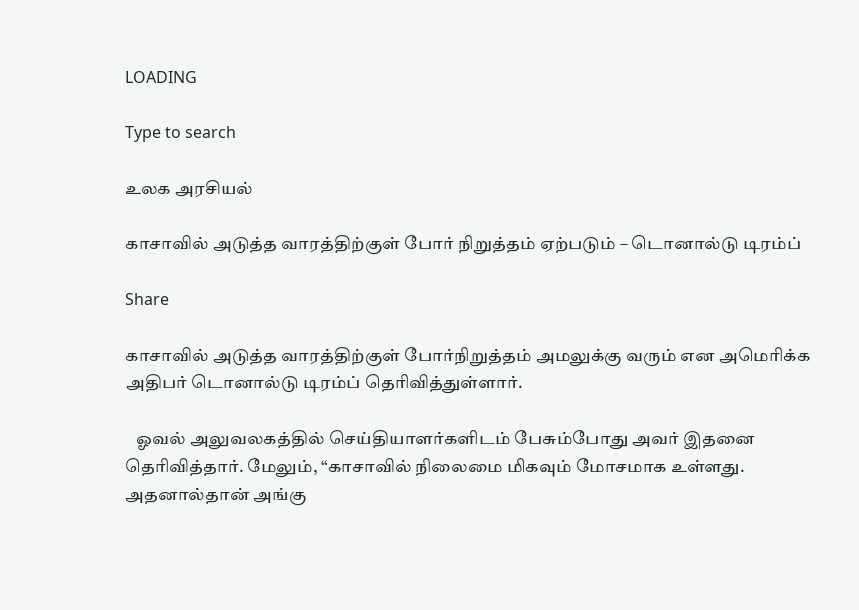LOADING

Type to search

உலக அரசியல்

காசாவில் அடுத்த வாரத்திற்குள் போர் நிறுத்தம் ஏற்படும் – டொனால்டு டிரம்ப்

Share

காசாவில் அடுத்த வாரத்திற்குள் போர்நிறுத்தம் அமலுக்கு வரும் என அமெரிக்க அதிபர் டொனால்டு டிரம்ப் தெரிவித்துள்ளார்.

   ஓவல் அலுவலகத்தில் செய்தியாளர்களிடம் பேசும்போது அவர் இதனை தெரிவித்தார். மேலும், “காசாவில் நிலைமை மிகவும் மோசமாக உள்ளது. அதனால்தான் அங்கு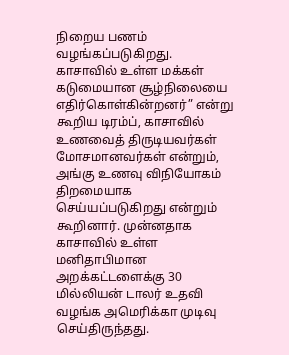நிறைய பணம் வழங்கப்படுகிறது. காசாவில் உள்ள மக்கள் கடுமையான சூழ்நிலையை எதிர்கொள்கின்றனர்” என்று கூறிய டிரம்ப், காசாவில் உணவைத் திருடியவர்கள் மோசமானவர்கள் என்றும், அங்கு உணவு விநியோகம் திறமையாக செய்யப்படுகிறது என்றும் கூறினார். முன்னதாக காசாவில் உள்ள மனிதாபிமான அறக்கட்டளைக்கு 30 மில்லியன் டாலர் உதவி வழங்க அமெரிக்கா முடிவு செய்திருந்தது.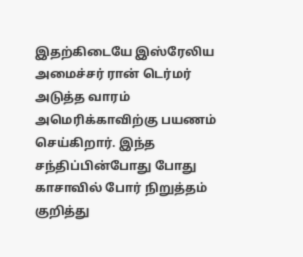இதற்கிடையே இஸ்ரேலிய அமைச்சர் ரான் டெர்மர் அடுத்த வாரம் அமெரிக்காவிற்கு பயணம் செய்கிறார். இந்த சந்திப்பின்போது போது காசாவில் போர் நிறுத்தம் குறித்து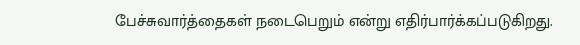பேச்சுவார்த்தைகள் நடைபெறும் என்று எதிர்பார்க்கப்படுகிறது.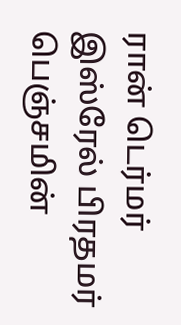ரான் டெர்மர் இஸ்ரேல் பிரதமர் பெஞ்சமின்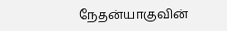நேதன்யாகுவின்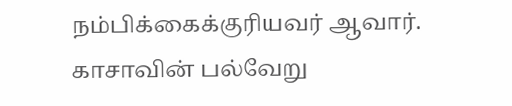நம்பிக்கைக்குரியவர் ஆவார். காசாவின் பல்வேறு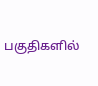பகுதிகளில்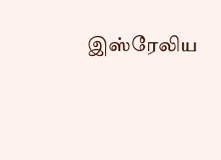இஸ்ரேலிய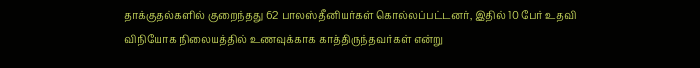தாக்குதல்களில் குறைந்தது 62 பாலஸ்தீனியர்கள் கொல்லப்பட்டனர், இதில் 10 பேர் உதவி விநியோக நிலையத்தில் உணவுக்காக காத்திருந்தவர்கள் என்று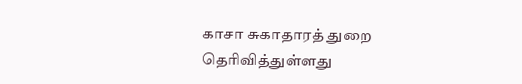காசா சுகாதாரத் துறை தெரிவித்துள்ளது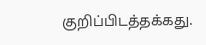குறிப்பிடத்தக்கது.